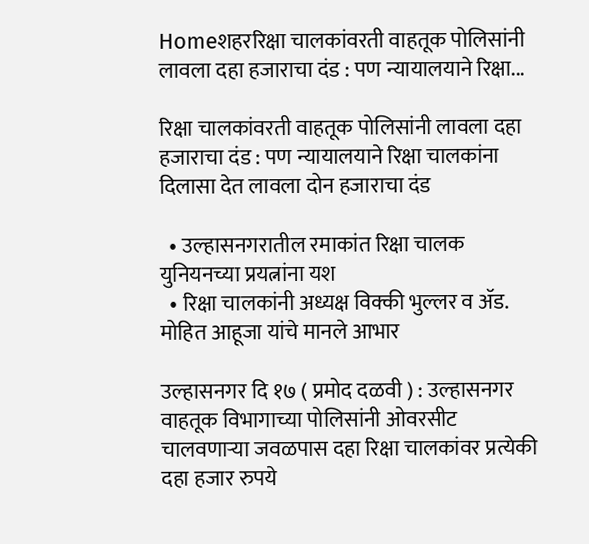Homeशहररिक्षा चालकांवरती वाहतूक पोलिसांनी लावला दहा हजाराचा दंड : पण न्यायालयाने रिक्षा...

रिक्षा चालकांवरती वाहतूक पोलिसांनी लावला दहा हजाराचा दंड : पण न्यायालयाने रिक्षा चालकांना दिलासा देत लावला दोन हजाराचा दंड

  • उल्हासनगरातील रमाकांत रिक्षा चालक युनियनच्या प्रयत्नांना यश
  • रिक्षा चालकांनी अध्यक्ष विक्की भुल्लर व ॲड. मोहित आहूजा यांचे मानले आभार

उल्हासनगर दि १७ ( प्रमोद दळवी ) : उल्हासनगर वाहतूक विभागाच्या पोलिसांनी ओवरसीट चालवणाऱ्या जवळपास दहा रिक्षा चालकांवर प्रत्येकी दहा हजार रुपये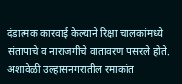दंडात्मक कारवाई केल्याने रिक्षा चालकांमध्ये संतापाचे व नाराजगीचे वातावरण पसरले होते. अशावेळी उल्हासनगरातील रमाकांत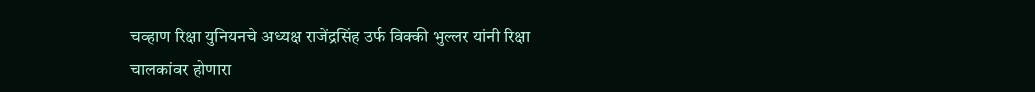चव्हाण रिक्षा युनियनचे अध्यक्ष राजेंद्रसिंह उर्फ विक्की भुल्लर यांनी रिक्षा चालकांवर होणारा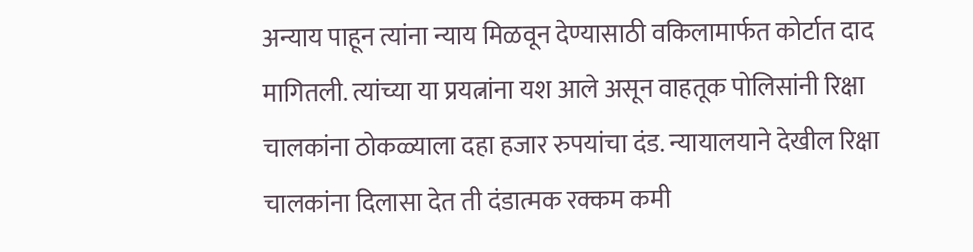अन्याय पाहून त्यांना न्याय मिळवून देण्यासाठी वकिलामार्फत कोर्टात दाद मागितली. त्यांच्या या प्रयत्नांना यश आले असून वाहतूक पोलिसांनी रिक्षा चालकांना ठोकळ्याला दहा हजार रुपयांचा दंड. न्यायालयाने देखील रिक्षा चालकांना दिलासा देत ती दंडात्मक रक्कम कमी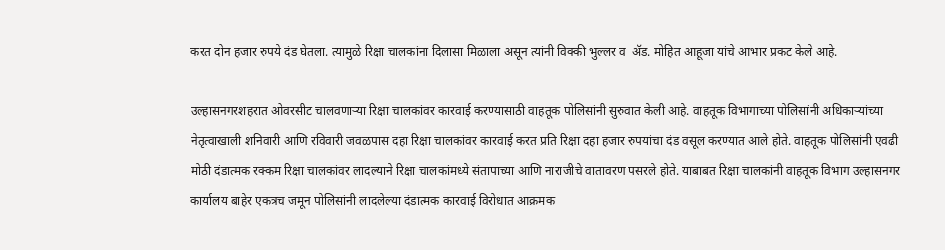करत दोन हजार रुपये दंड घेतला. त्यामुळे रिक्षा चालकांना दिलासा मिळाला असून त्यांनी विक्की भुल्लर व  ॲड. मोहित आहूजा यांचे आभार प्रकट केले आहे.

उल्हासनगरशहरात ओवरसीट चालवणाऱ्या रिक्षा चालकांवर कारवाई करण्यासाठी वाहतूक पोलिसांनी सुरुवात केली आहे. वाहतूक विभागाच्या पोलिसांनी अधिकाऱ्यांच्या नेतृत्वाखाली शनिवारी आणि रविवारी जवळपास दहा रिक्षा चालकांवर कारवाई करत प्रति रिक्षा दहा हजार रुपयांचा दंड वसूल करण्यात आले होते. वाहतूक पोलिसांनी एवढी मोठी दंडात्मक रक्कम रिक्षा चालकांवर लादल्याने रिक्षा चालकांमध्ये संतापाच्या आणि नाराजीचे वातावरण पसरले होते. याबाबत रिक्षा चालकांनी वाहतूक विभाग उल्हासनगर कार्यालय बाहेर एकत्रच जमून पोलिसांनी लादलेल्या दंडात्मक कारवाई विरोधात आक्रमक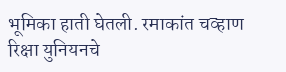भूमिका हाती घेतली. रमाकांत चव्हाण रिक्षा युनियनचे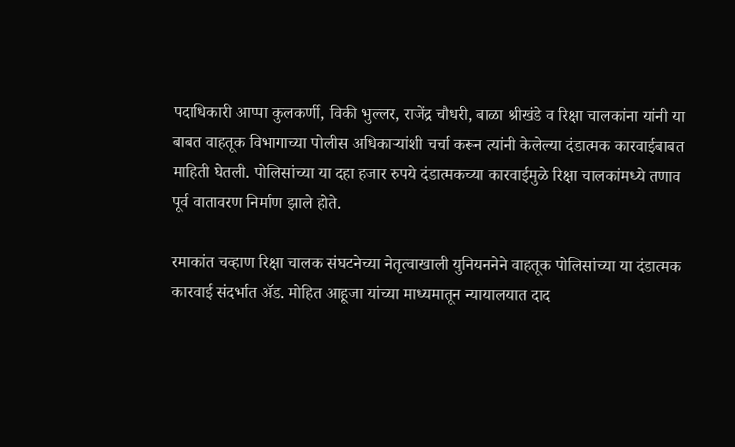पदाधिकारी आप्पा कुलकर्णी, विकी भुल्लर, राजेंद्र चौधरी, बाळा श्रीखंडे व रिक्षा चालकांना यांनी या बाबत वाहतूक विभागाच्या पोलीस अधिकाऱ्यांशी चर्चा करून त्यांनी केलेल्या दंडात्मक कारवाईबाबत माहिती घेतली. पोलिसांच्या या दहा हजार रुपये दंडात्मकच्या कारवाईमुळे रिक्षा चालकांमध्ये तणाव पूर्व वातावरण निर्माण झाले होते.

रमाकांत चव्हाण रिक्षा चालक संघटनेच्या नेतृत्वाखाली युनियननेने वाहतूक पोलिसांच्या या दंडात्मक कारवाई संदर्भात ॲड. मोहित आहूजा यांच्या माध्यमातून न्यायालयात दाद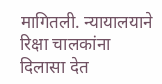मागितली. न्यायालयाने रिक्षा चालकांना दिलासा देत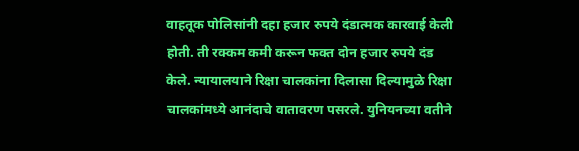वाहतूक पोलिसांनी दहा हजार रुपये दंडात्मक कारवाई केली होती. ती रक्कम कमी करून फक्त दोन हजार रुपये दंड केले. न्यायालयाने रिक्षा चालकांना दिलासा दिल्यामुळे रिक्षा चालकांमध्ये आनंदाचे वातावरण पसरले. युनियनच्या वतीने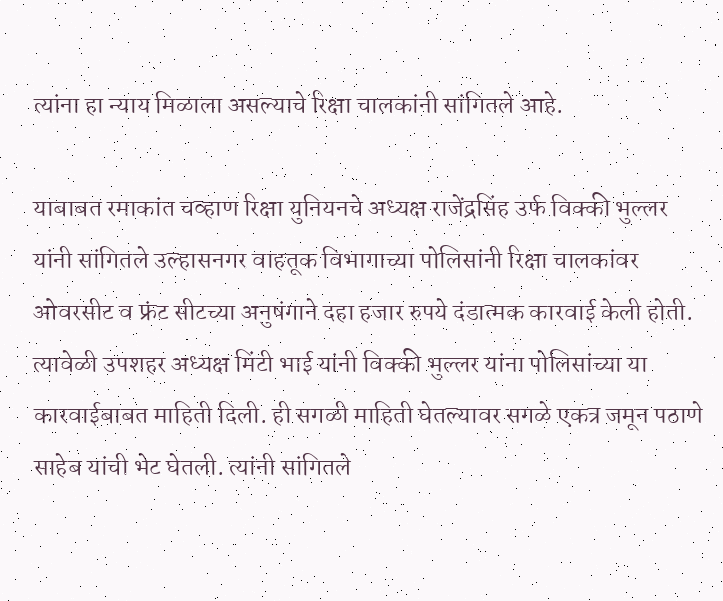त्यांना हा न्याय मिळाला असल्याचे रिक्षा चालकांनी सांगितले आहे.

याबाबत रमाकांत चव्हाण रिक्षा युनियनचे अध्यक्ष राजेंद्रसिंह उर्फ विक्की भुल्लर यांनी सांगितले उल्हासनगर वाहतूक विभागाच्या पोलिसांनी रिक्षा चालकांवर ओवरसीट व फ्रंट सीटच्या अनुषंगाने दहा हजार रुपये दंडात्मक कारवाई केली होती. त्यावेळी उपशहर अध्यक्ष मिंटी भाई यांनी विक्की भुल्लर यांना पोलिसांच्या या कारवाईबाबत माहिती दिली. ही सगळी माहिती घेतल्यावर सगळे एकत्र जमून पठाणे साहेब यांची भेट घेतली. त्यांनी सांगितले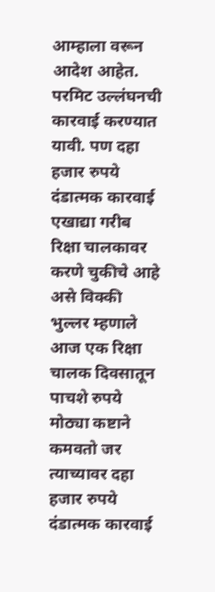आम्हाला वरून आदेश आहेत. परमिट उल्लंघनची कारवाई करण्यात यावी. पण दहा हजार रुपये दंडात्मक कारवाई एखाद्या गरीब रिक्षा चालकावर करणे चुकीचे आहे असे विक्की भुल्लर म्हणाले आज एक रिक्षा चालक दिवसातून पाचशे रुपये मोठ्या कष्टाने कमवतो जर त्याच्यावर दहा हजार रुपये दंडात्मक कारवाई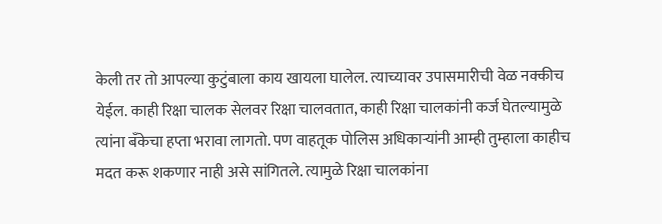केली तर तो आपल्या कुटुंबाला काय खायला घालेल. त्याच्यावर उपासमारीची वेळ नक्कीच येईल. काही रिक्षा चालक सेलवर रिक्षा चालवतात, काही रिक्षा चालकांनी कर्ज घेतल्यामुळे त्यांना बँकेचा हप्ता भरावा लागतो. पण वाहतूक पोलिस अधिकाऱ्यांनी आम्ही तुम्हाला काहीच मदत करू शकणार नाही असे सांगितले. त्यामुळे रिक्षा चालकांना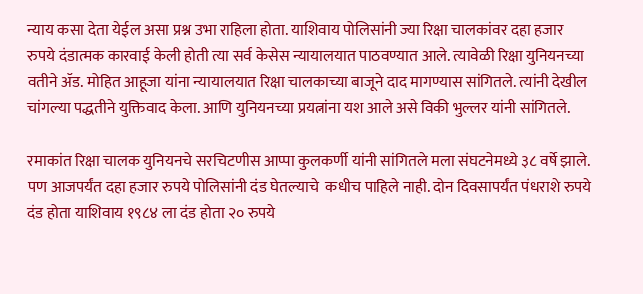न्याय कसा देता येईल असा प्रश्न उभा राहिला होता. याशिवाय पोलिसांनी ज्या रिक्षा चालकांवर दहा हजार रुपये दंडात्मक कारवाई केली होती त्या सर्व केसेस न्यायालयात पाठवण्यात आले. त्यावेळी रिक्षा युनियनच्या वतीने ॲड. मोहित आहूजा यांना न्यायालयात रिक्षा चालकाच्या बाजूने दाद मागण्यास सांगितले. त्यांनी देखील चांगल्या पद्धतीने युक्तिवाद केला. आणि युनियनच्या प्रयत्नांना यश आले असे विकी भुल्लर यांनी सांगितले.

रमाकांत रिक्षा चालक युनियनचे सरचिटणीस आप्पा कुलकर्णी यांनी सांगितले मला संघटनेमध्ये ३८ वर्षे झाले. पण आजपर्यंत दहा हजार रुपये पोलिसांनी दंड घेतल्याचे  कधीच पाहिले नाही. दोन दिवसापर्यंत पंधराशे रुपये दंड होता याशिवाय १९८४ ला दंड होता २० रुपये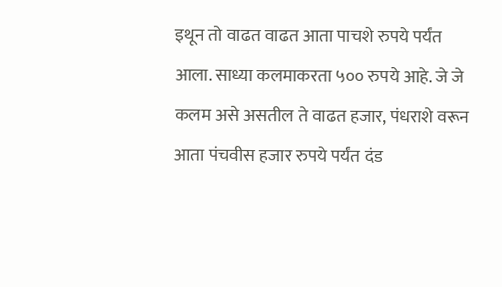इथून तो वाढत वाढत आता पाचशे रुपये पर्यंत आला. साध्या कलमाकरता ५०० रुपये आहे. जे जे कलम असे असतील ते वाढत हजार, पंधराशे वरून आता पंचवीस हजार रुपये पर्यंत दंड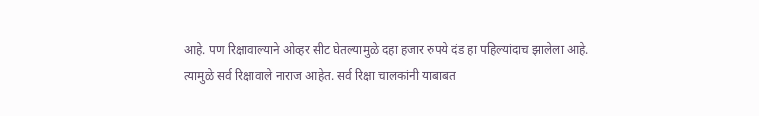आहे. पण रिक्षावाल्याने ओव्हर सीट घेतल्यामुळे दहा हजार रुपये दंड हा पहिल्यांदाच झालेला आहे. त्यामुळे सर्व रिक्षावाले नाराज आहेत. सर्व रिक्षा चालकांनी याबाबत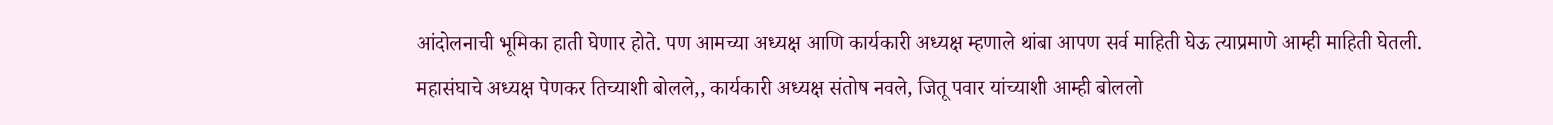आंदोलनाची भूमिका हाती घेणार होते. पण आमच्या अध्यक्ष आणि कार्यकारी अध्यक्ष म्हणाले थांबा आपण सर्व माहिती घेऊ त्याप्रमाणे आम्ही माहिती घेतली. महासंघाचे अध्यक्ष पेणकर तिच्याशी बोलले,, कार्यकारी अध्यक्ष संतोष नवले, जितू पवार यांच्याशी आम्ही बोललो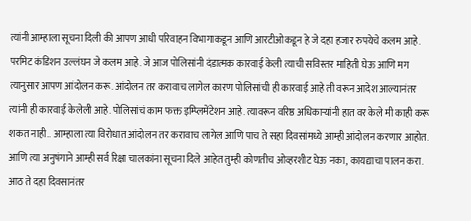त्यांनी आम्हाला सूचना दिली की आपण आधी परिवाहन विभागाकडून आणि आरटीओकडून हे जे दहा हजार रुपयेचे कलम आहे. परमिट कंडिशन उल्लंघन जे कलम आहे. जे आज पोलिसांनी दंडात्मक कारवाई केली त्याची सविस्तर माहिती घेऊ आणि मग त्यानुसार आपण आंदोलन करू. आंदोलन तर करावाच लागेल कारण पोलिसांची ही कारवाई आहे ती वरून आदेश आल्यानंतर त्यांनी ही कारवाई केलेली आहे. पोलिसांचं काम फक्त इम्प्लिमेंटेशन आहे. त्यावरून वरिष्ठ अधिकाऱ्यांनी हात वर केले मी काही करू शकत नाही.. आम्हाला त्या विरोधात आंदोलन तर करावाच लागेल आणि पाच ते सहा दिवसांमध्ये आम्ही आंदोलन करणार आहोत. आणि त्या अनुषंगाने आम्ही सर्व रिक्षा चालकांना सूचना दिले आहेत तुम्ही कोणतीच ओव्हरशीट घेऊ नका, कायद्याचा पालन करा. आठ ते दहा दिवसानंतर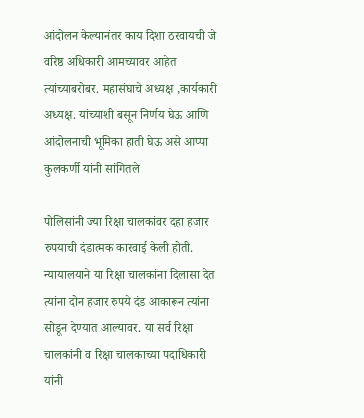आंदोलन केल्यानंतर काय दिशा ठरवायची जे वरिष्ठ अधिकारी आमच्यावर आहेत त्यांच्याबरोबर. महासंघाचे अध्यक्ष ,कार्यकारी अध्यक्ष. यांच्याशी बसून निर्णय घेऊ आणि आंदोलनाची भूमिका हाती घेऊ असे आप्पा कुलकर्णी यांनी सांगितले

पोलिसांनी ज्या रिक्षा चालकांवर दहा हजार रुपयाची दंडात्मक कारवाई केली होती. न्यायालयाने या रिक्षा चालकांना दिलासा देत त्यांना दोन हजार रुपये दंड आकारून त्यांना सोडून देण्यात आल्यावर. या सर्व रिक्षा चालकांनी व रिक्षा चालकाच्या पदाधिकारी यांनी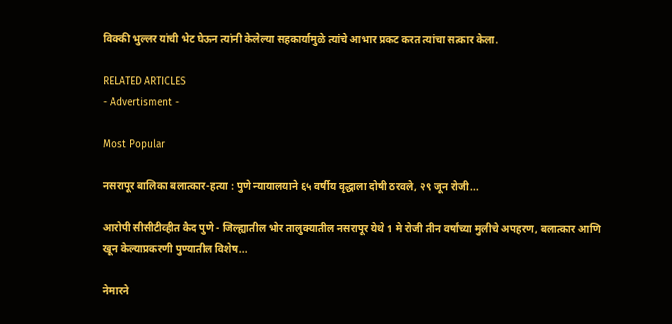विक्की भुल्लर यांची भेट घेऊन त्यांनी केलेल्या सहकार्यामुळे त्यांचे आभार प्रकट करत त्यांचा सत्कार केला.

RELATED ARTICLES
- Advertisment -

Most Popular

नसरापूर बालिका बलात्कार-हत्या : पुणे न्यायालयाने ६५ वर्षीय वृद्धाला दोषी ठरवले, २९ जून रोजी...

आरोपी सीसीटीव्हीत कैद पुणे - जिल्ह्यातील भोर तालुक्यातील नसरापूर येथे 1 मे रोजी तीन वर्षांच्या मुलीचे अपहरण, बलात्कार आणि खून केल्याप्रकरणी पुण्यातील विशेष...

नेमारने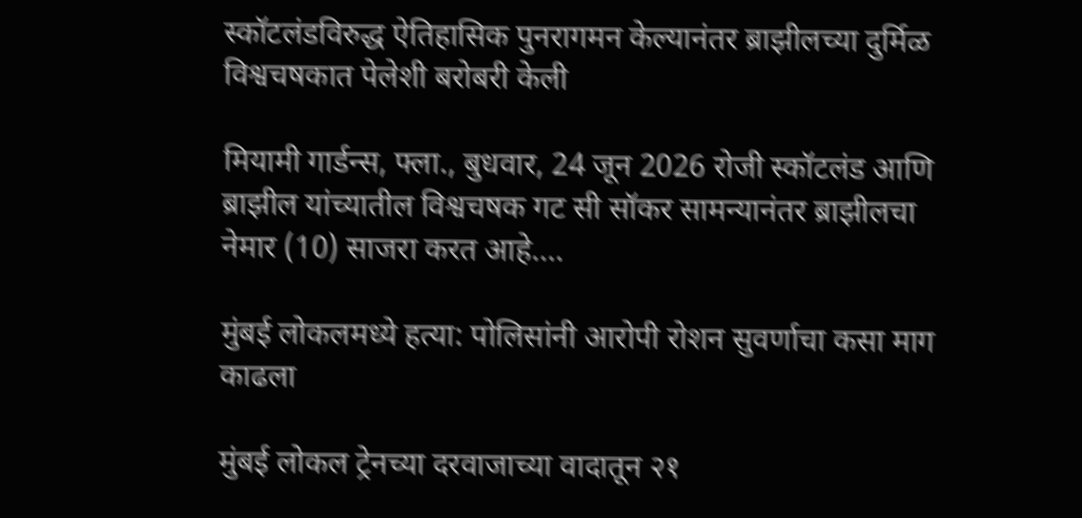स्कॉटलंडविरुद्ध ऐतिहासिक पुनरागमन केल्यानंतर ब्राझीलच्या दुर्मिळ विश्वचषकात पेलेशी बरोबरी केली

मियामी गार्डन्स, फ्ला., बुधवार, 24 जून 2026 रोजी स्कॉटलंड आणि ब्राझील यांच्यातील विश्वचषक गट सी सॉकर सामन्यानंतर ब्राझीलचा नेमार (10) साजरा करत आहे....

मुंबई लोकलमध्ये हत्या: पोलिसांनी आरोपी रोशन सुवर्णाचा कसा माग काढला

मुंबई लोकल ट्रेनच्या दरवाजाच्या वादातून २१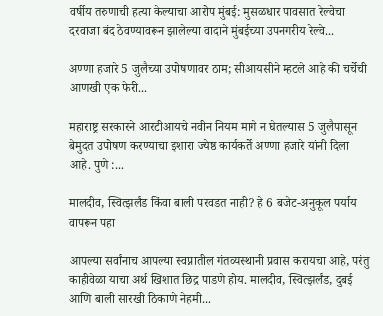वर्षीय तरुणाची हत्या केल्याचा आरोप मुंबई: मुसळधार पावसात रेल्वेचा दरवाजा बंद ठेवण्यावरून झालेल्या वादाने मुंबईच्या उपनगरीय रेल्वे...

अण्णा हजारे 5 जुलैच्या उपोषणावर ठाम; सीआयसीने म्हटले आहे की चर्चेची आणखी एक फेरी...

महाराष्ट्र सरकारने आरटीआयचे नवीन नियम मागे न घेतल्यास 5 जुलैपासून बेमुदत उपोषण करण्याचा इशारा ज्येष्ठ कार्यकर्ते अण्णा हजारे यांनी दिला आहे. पुणे :...

मालदीव, स्वित्झर्लंड किंवा बाली परवडत नाही? हे 6 बजेट-अनुकूल पर्याय वापरून पहा

आपल्या सर्वांनाच आपल्या स्वप्नातील गंतव्यस्थानी प्रवास करायचा आहे, परंतु काहीवेळा याचा अर्थ खिशात छिद्र पाडणे होय. मालदीव, स्वित्झर्लंड, दुबई आणि बाली सारखी ठिकाणे नेहमी...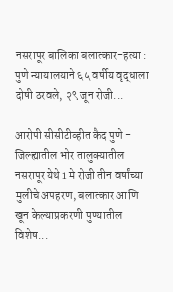नसरापूर बालिका बलात्कार-हत्या : पुणे न्यायालयाने ६५ वर्षीय वृद्धाला दोषी ठरवले, २९ जून रोजी...

आरोपी सीसीटीव्हीत कैद पुणे - जिल्ह्यातील भोर तालुक्यातील नसरापूर येथे 1 मे रोजी तीन वर्षांच्या मुलीचे अपहरण, बलात्कार आणि खून केल्याप्रकरणी पुण्यातील विशेष...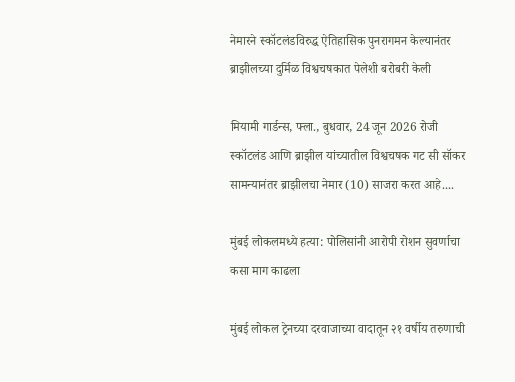नेमारने स्कॉटलंडविरुद्ध ऐतिहासिक पुनरागमन केल्यानंतर ब्राझीलच्या दुर्मिळ विश्वचषकात पेलेशी बरोबरी केली

मियामी गार्डन्स, फ्ला., बुधवार, 24 जून 2026 रोजी स्कॉटलंड आणि ब्राझील यांच्यातील विश्वचषक गट सी सॉकर सामन्यानंतर ब्राझीलचा नेमार (10) साजरा करत आहे....

मुंबई लोकलमध्ये हत्या: पोलिसांनी आरोपी रोशन सुवर्णाचा कसा माग काढला

मुंबई लोकल ट्रेनच्या दरवाजाच्या वादातून २१ वर्षीय तरुणाची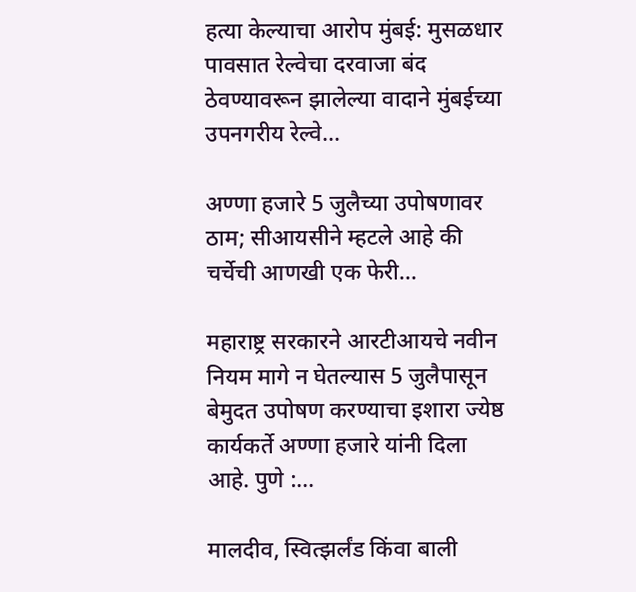हत्या केल्याचा आरोप मुंबई: मुसळधार पावसात रेल्वेचा दरवाजा बंद ठेवण्यावरून झालेल्या वादाने मुंबईच्या उपनगरीय रेल्वे...

अण्णा हजारे 5 जुलैच्या उपोषणावर ठाम; सीआयसीने म्हटले आहे की चर्चेची आणखी एक फेरी...

महाराष्ट्र सरकारने आरटीआयचे नवीन नियम मागे न घेतल्यास 5 जुलैपासून बेमुदत उपोषण करण्याचा इशारा ज्येष्ठ कार्यकर्ते अण्णा हजारे यांनी दिला आहे. पुणे :...

मालदीव, स्वित्झर्लंड किंवा बाली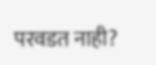परवडत नाही?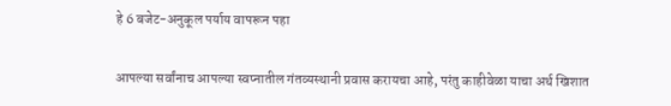हे 6 बजेट-अनुकूल पर्याय वापरून पहा

आपल्या सर्वांनाच आपल्या स्वप्नातील गंतव्यस्थानी प्रवास करायचा आहे, परंतु काहीवेळा याचा अर्थ खिशात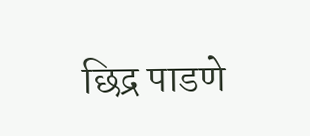छिद्र पाडणे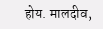होय. मालदीव,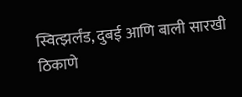स्वित्झर्लंड, दुबई आणि बाली सारखी ठिकाणे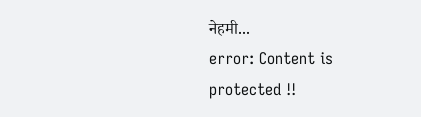नेहमी...
error: Content is protected !!